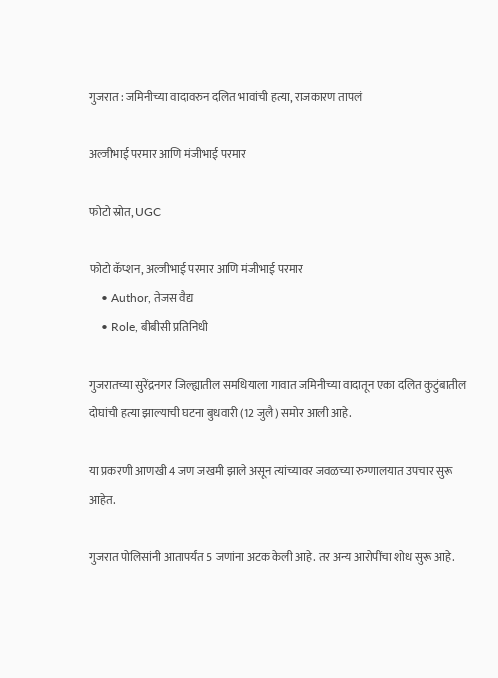गुजरात : जमिनीच्या वादावरुन दलित भावांची हत्या, राजकारण तापलं

अल्जीभाई परमार आणि मंजीभाई परमार

फोटो स्रोत, UGC

फोटो कॅप्शन, अल्जीभाई परमार आणि मंजीभाई परमार
    • Author, तेजस वैद्य
    • Role, बीबीसी प्रतिनिधी

गुजरातच्या सुरेंद्रनगर जिल्ह्यातील समधियाला गावात जमिनीच्या वादातून एका दलित कुटुंबातील दोघांची हत्या झाल्याची घटना बुधवारी (12 जुलै) समोर आली आहे.

या प्रकरणी आणखी 4 जण जखमी झाले असून त्यांच्यावर जवळच्या रुग्णालयात उपचार सुरू आहेत.

गुजरात पोलिसांनी आतापर्यंत 5 जणांना अटक केली आहे. तर अन्य आरोपींचा शोध सुरू आहे.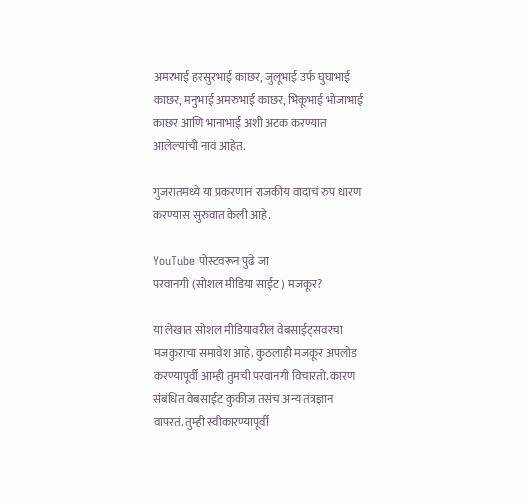अमरभाई हरसुरभाई काछर, जुलूभाई उर्फ घुघाभाई काछर, मनुभाई अमरुभाई काछर, भिकूभाई भोजाभाई काछर आणि भानाभाई अशी अटक करण्यात आलेल्यांची नावं आहेत.

गुजरातमध्ये या प्रकरणानं राजकीय वादाचं रुप धारण करण्यास सुरुवात केली आहे.

YouTube पोस्टवरून पुढे जा
परवानगी (सोशल मीडिया साईट) मजकूर?

या लेखात सोशल मीडियावरील वेबसाईट्सवरचा मजकुराचा समावेश आहे. कुठलाही मजकूर अपलोड करण्यापूर्वी आम्ही तुमची परवानगी विचारतो. कारण संबंधित वेबसाईट कुकीज तसंच अन्य तंत्रज्ञान वापरतं. तुम्ही स्वीकारण्यापूर्वी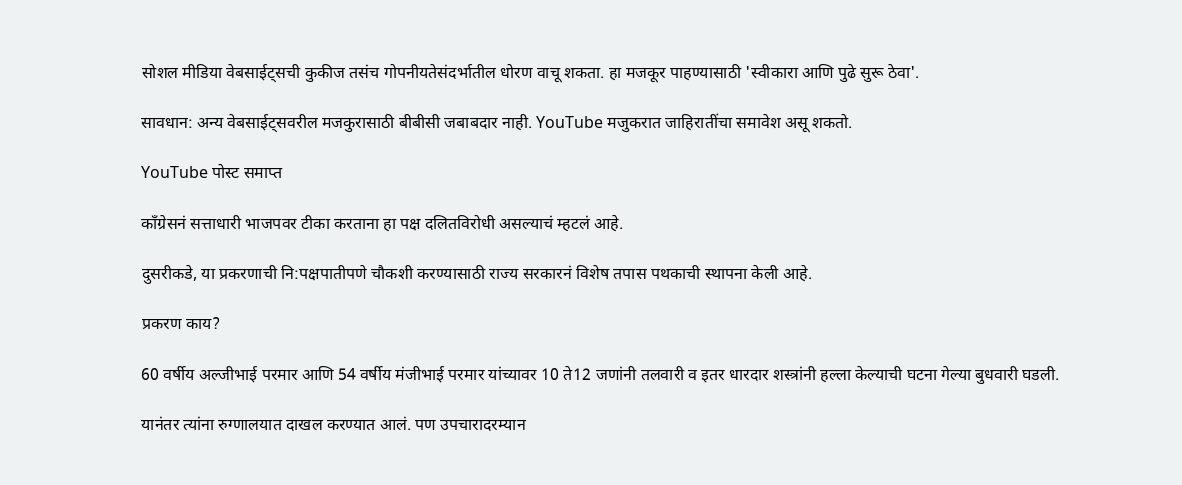सोशल मीडिया वेबसाईट्सची कुकीज तसंच गोपनीयतेसंदर्भातील धोरण वाचू शकता. हा मजकूर पाहण्यासाठी 'स्वीकारा आणि पुढे सुरू ठेवा'.

सावधान: अन्य वेबसाईट्सवरील मजकुरासाठी बीबीसी जबाबदार नाही. YouTube मजुकरात जाहिरातींचा समावेश असू शकतो.

YouTube पोस्ट समाप्त

काँग्रेसनं सत्ताधारी भाजपवर टीका करताना हा पक्ष दलितविरोधी असल्याचं म्हटलं आहे.

दुसरीकडे, या प्रकरणाची नि:पक्षपातीपणे चौकशी करण्यासाठी राज्य सरकारनं विशेष तपास पथकाची स्थापना केली आहे.

प्रकरण काय?

60 वर्षीय अल्जीभाई परमार आणि 54 वर्षीय मंजीभाई परमार यांच्यावर 10 ते12 जणांनी तलवारी व इतर धारदार शस्त्रांनी हल्ला केल्याची घटना गेल्या बुधवारी घडली.

यानंतर त्यांना रुग्णालयात दाखल करण्यात आलं. पण उपचारादरम्यान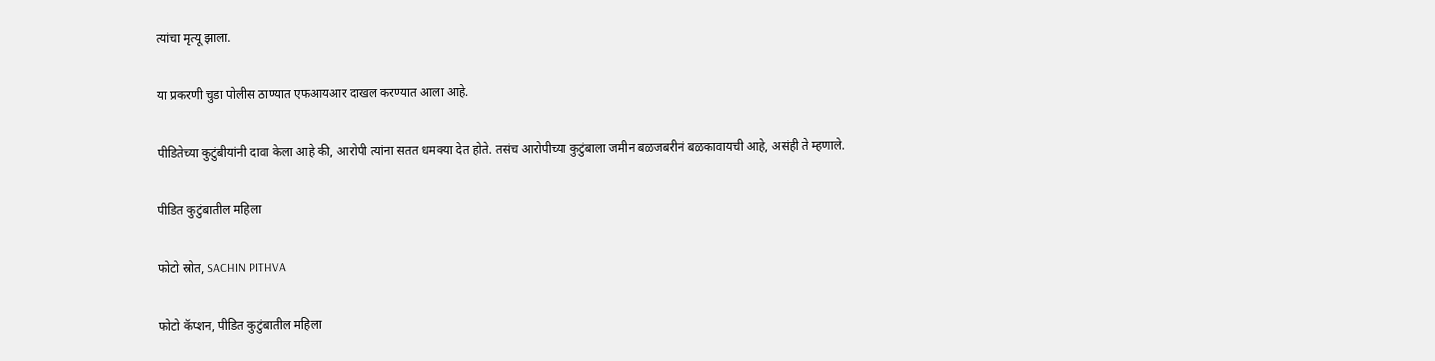त्यांचा मृत्यू झाला.

या प्रकरणी चुडा पोलीस ठाण्यात एफआयआर दाखल करण्यात आला आहे.

पीडितेच्या कुटुंबीयांनी दावा केला आहे की, आरोपी त्यांना सतत धमक्या देत होते. तसंच आरोपीच्या कुटुंबाला जमीन बळजबरीनं बळकावायची आहे, असंही ते म्हणाले.

पीडित कुटुंबातील महिला

फोटो स्रोत, SACHIN PITHVA

फोटो कॅप्शन, पीडित कुटुंबातील महिला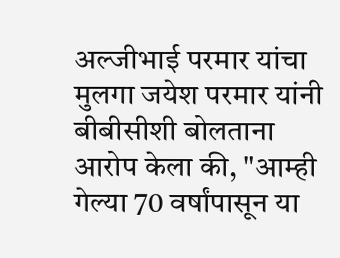अल्जीभाई परमार यांचा मुलगा जयेश परमार यांनी बीबीसीशी बोलताना आरोप केला की, "आम्ही गेल्या 70 वर्षांपासून या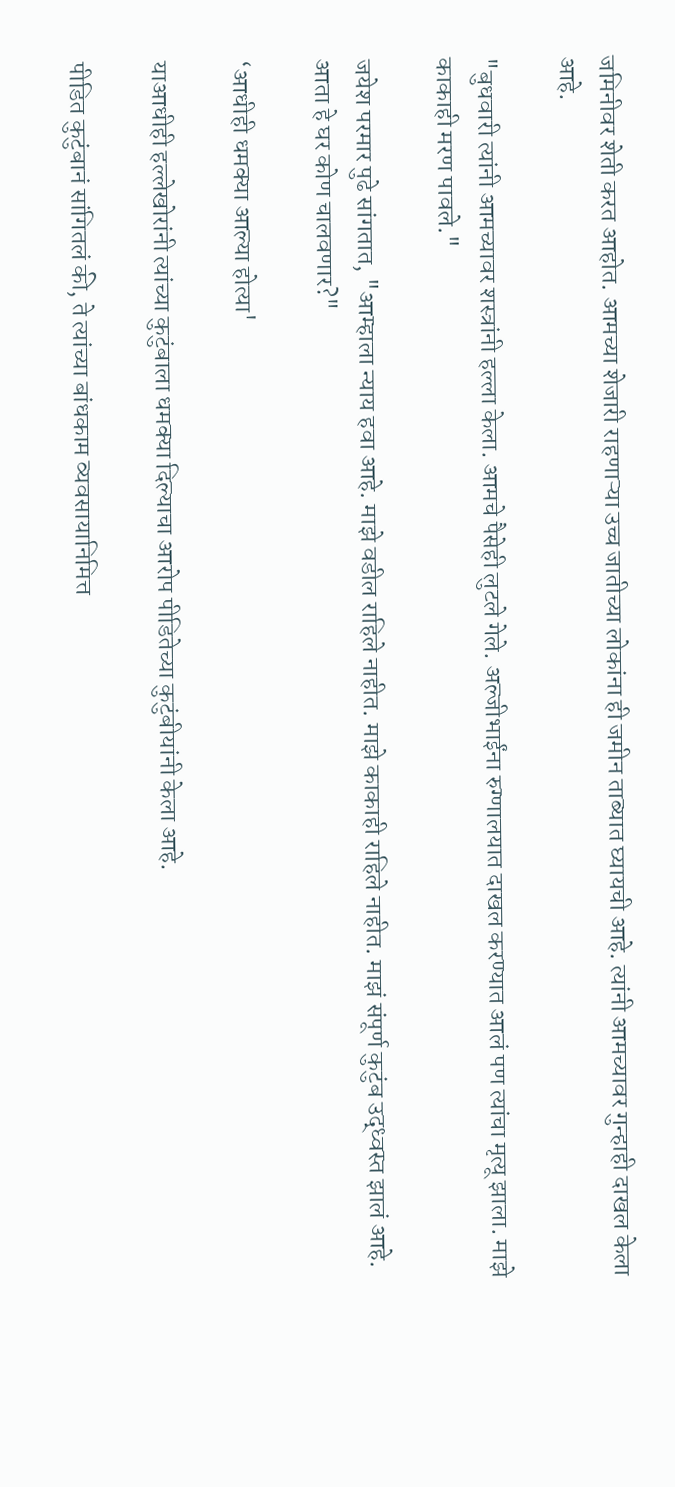जमिनीवर शेती करत आहोत. आमच्या शेजारी राहणाऱ्या उच्च जातीच्या लोकांना ही जमीन ताब्यात घ्यायची आहे. त्यांनी आमच्यावर गुन्हाही दाखल केला आहे.

"बुधवारी त्यांनी आमच्यावर शस्त्रांनी हल्ला केला. आमचे पैसेही लुटले गेले. अल्जीभाईंना रुग्णालयात दाखल करण्यात आलं पण त्यांचा मृत्यू झाला. माझे काकाही मरण पावले."

जयेश परमार पुढे सांगतात, "आम्हाला न्याय हवा आहे. माझे वडील राहिले नाहीत. माझे काकाही राहिले नाहीत. माझं संपूर्ण कुटुंब उद्ध्वस्त झालं आहे. आता हे घर कोण चालवणार?"

‘आधीही धमक्या आल्या होत्या'

याआधीही हल्लेखोरांनी त्यांच्या कुटुंबाला धमक्या दिल्याचा आरोप पीडितेच्या कुटुंबीयांनी केला आहे.

पीडित कुटुंबानं सांगितलं की, ते त्यांच्या बांधकाम व्यवसायानिमित्त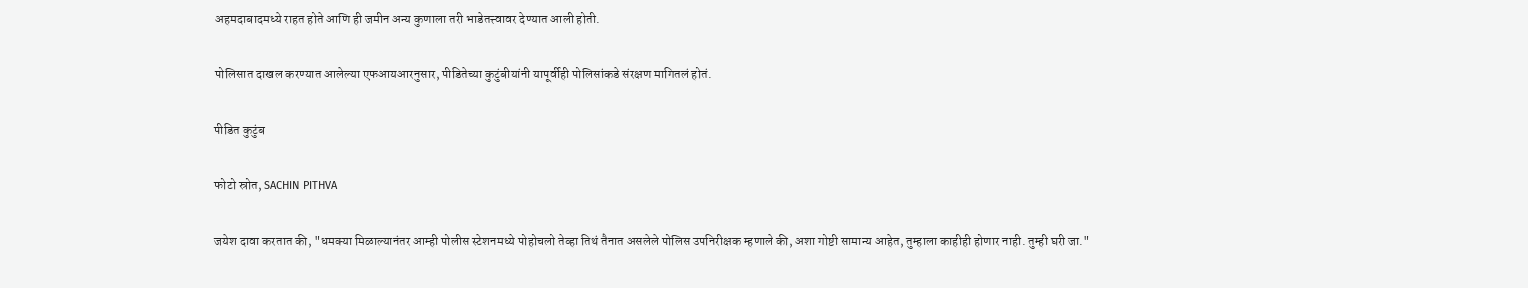अहमदाबादमध्ये राहत होते आणि ही जमीन अन्य कुणाला तरी भाडेतत्त्वावर देण्यात आली होती.

पोलिसात दाखल करण्यात आलेल्या एफआयआरनुसार, पीडितेच्या कुटुंबीयांनी यापूर्वीही पोलिसांकडे संरक्षण मागितलं होतं.

पीडित कुटुंब

फोटो स्रोत, SACHIN PITHVA

जयेश दावा करतात की, "धमक्या मिळाल्यानंतर आम्ही पोलीस स्टेशनमध्ये पोहोचलो तेव्हा तिथं तैनात असलेले पोलिस उपनिरीक्षक म्हणाले की, अशा गोष्टी सामान्य आहेत, तुम्हाला काहीही होणार नाही. तुम्ही घरी जा."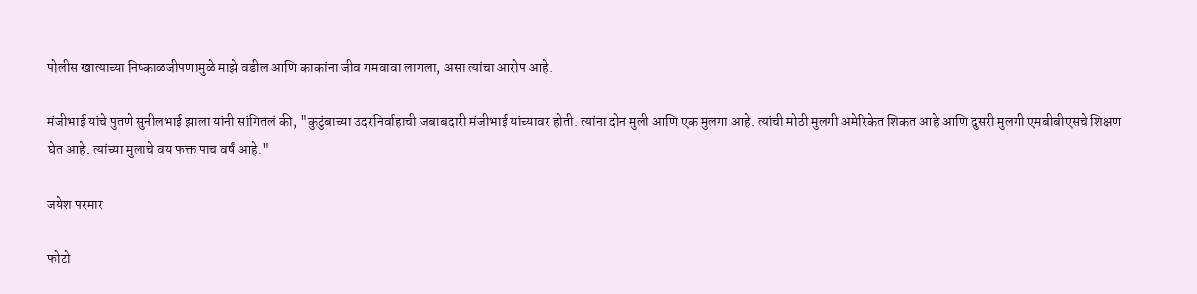पोलीस खात्याच्या निष्काळजीपणामुळे माझे वडील आणि काकांना जीव गमवावा लागला, असा त्यांचा आरोप आहे.

मंजीभाई यांचे पुतणे सुनीलभाई झाला यांनी सांगितलं की, "कुटुंबाच्या उदरनिर्वाहाची जबाबदारी मंजीभाई यांच्यावर होती. त्यांना दोन मुली आणि एक मुलगा आहे. त्यांची मोठी मुलगी अमेरिकेत शिकत आहे आणि दुसरी मुलगी एमबीबीएसचे शिक्षण घेत आहे. त्यांच्या मुलाचे वय फक्त पाच वर्षं आहे."

जयेश परमार

फोटो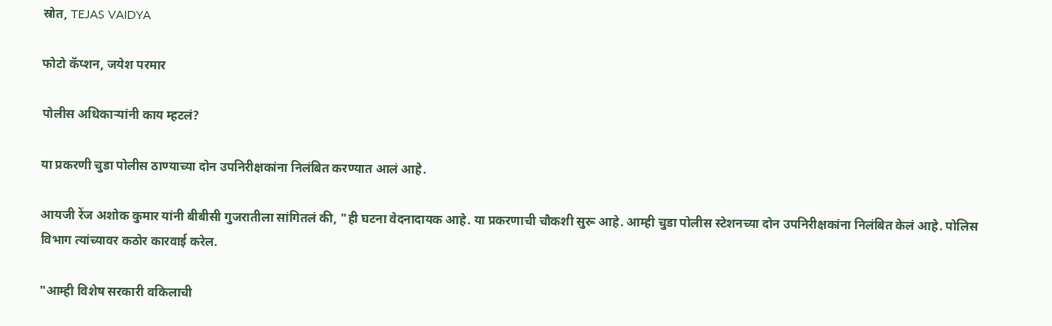स्रोत, TEJAS VAIDYA

फोटो कॅप्शन, जयेश परमार

पोलीस अधिकाऱ्यांनी काय म्हटलं?

या प्रकरणी चुडा पोलीस ठाण्याच्या दोन उपनिरीक्षकांना निलंबित करण्यात आलं आहे.

आयजी रेंज अशोक कुमार यांनी बीबीसी गुजरातीला सांगितलं की, "ही घटना वेदनादायक आहे. या प्रकरणाची चौकशी सुरू आहे. आम्ही चुडा पोलीस स्टेशनच्या दोन उपनिरीक्षकांना निलंबित केलं आहे. पोलिस विभाग त्यांच्यावर कठोर कारवाई करेल.

"आम्ही विशेष सरकारी वकिलाची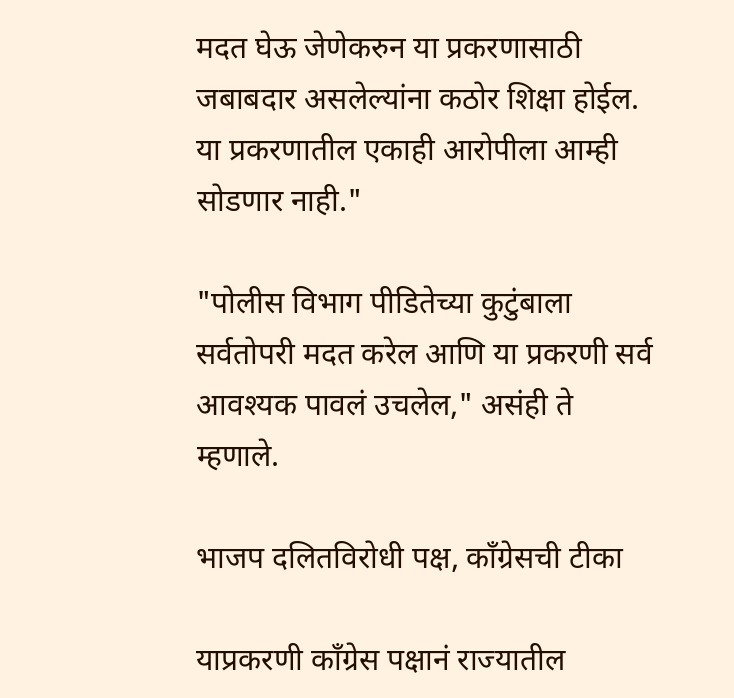मदत घेऊ जेणेकरुन या प्रकरणासाठी जबाबदार असलेल्यांना कठोर शिक्षा होईल. या प्रकरणातील एकाही आरोपीला आम्ही सोडणार नाही."

"पोलीस विभाग पीडितेच्या कुटुंबाला सर्वतोपरी मदत करेल आणि या प्रकरणी सर्व आवश्यक पावलं उचलेल," असंही ते म्हणाले.

भाजप दलितविरोधी पक्ष, काँग्रेसची टीका

याप्रकरणी काँग्रेस पक्षानं राज्यातील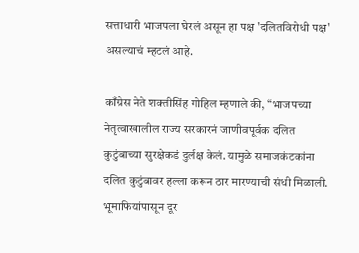सत्ताधारी भाजपला घेरलं असून हा पक्ष 'दलितविरोधी पक्ष' असल्याचं म्हटलं आहे.

काँग्रेस नेते शक्तीसिंह गोहिल म्हणाले की, “भाजपच्या नेतृत्वाखालील राज्य सरकारनं जाणीवपूर्वक दलित कुटुंबाच्या सुरक्षेकडं दुर्लक्ष केलं. यामुळे समाजकंटकांना दलित कुटुंबावर हल्ला करून ठार मारण्याची संधी मिळाली. भूमाफियांपासून दूर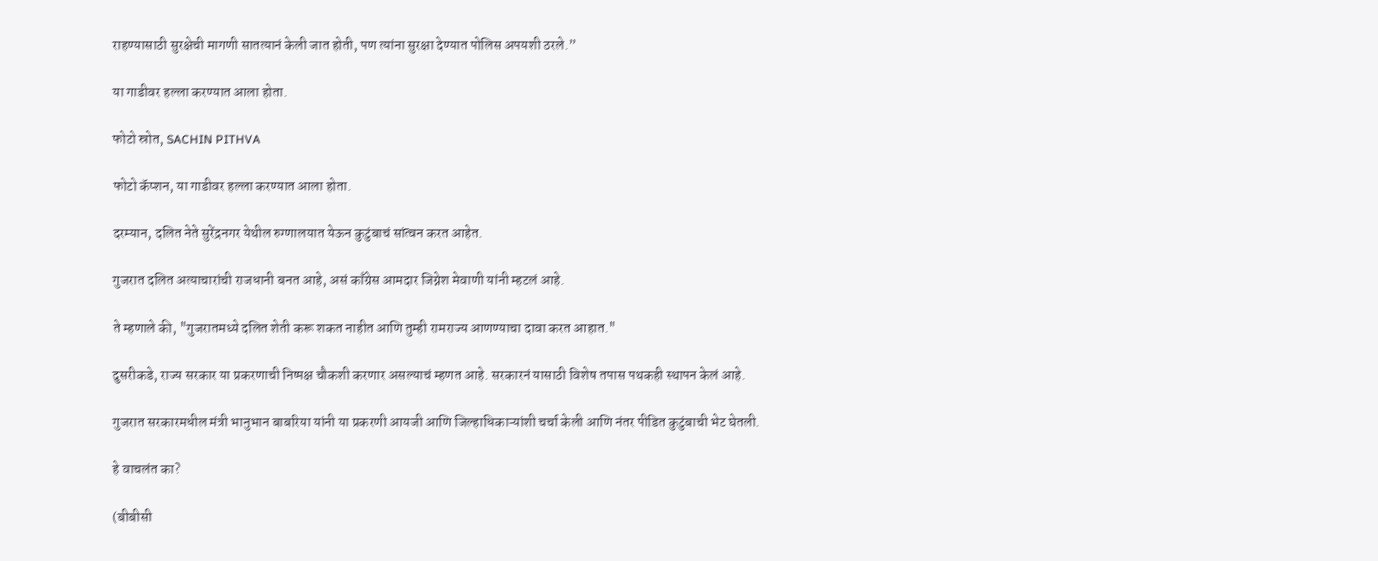राहण्यासाठी सुरक्षेची मागणी सातत्यानं केली जात होती, पण त्यांना सुरक्षा देण्यात पोलिस अपयशी ठरले.”

या गाडीवर हल्ला करण्यात आला होता.

फोटो स्रोत, SACHIN PITHVA

फोटो कॅप्शन, या गाडीवर हल्ला करण्यात आला होता.

दरम्यान, दलित नेते सुरेंद्रनगर येथील रुग्णालयात येऊन कुटुंबाचं सांत्वन करत आहेत.

गुजरात दलित अत्याचारांची राजधानी बनत आहे, असं काँग्रेस आमदार जिग्नेश मेवाणी यांनी म्हटलं आहे.

ते म्हणाले की, "गुजरातमध्ये दलित शेती करू शकत नाहीत आणि तुम्ही रामराज्य आणण्याचा दावा करत आहात."

दुसरीकडे, राज्य सरकार या प्रकरणाची निष्पक्ष चौकशी करणार असल्याचं म्हणत आहे. सरकारनं यासाठी विशेष तपास पथकही स्थापन केलं आहे.

गुजरात सरकारमधील मंत्री भानुभान बाबरिया यांनी या प्रकरणी आयजी आणि जिल्हाधिकाऱ्यांशी चर्चा केली आणि नंतर पीडित कुटुंबाची भेट घेतली.

हे वाचलंत का?

(बीबीसी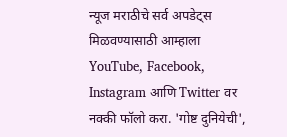न्यूज मराठीचे सर्व अपडेट्स मिळवण्यासाठी आम्हाला YouTube, Facebook, Instagram आणि Twitter वर नक्की फॉलो करा. 'गोष्ट दुनियेची',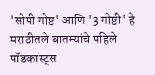'सोपी गोष्ट' आणि '3 गोष्टी' हे मराठीतले बातम्यांचे पहिले पॉडकास्ट्स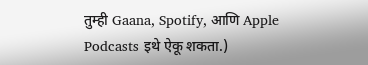तुम्ही Gaana, Spotify, आणि Apple Podcasts इथे ऐकू शकता.)